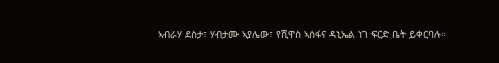ኣብራሃ ደስታ፣ ሃብታሙ ኣያሌው፣ የሺዋስ ኣሰፋና ዳኒኤል ነገ ፍርድ ቤት ይቀርባሉ።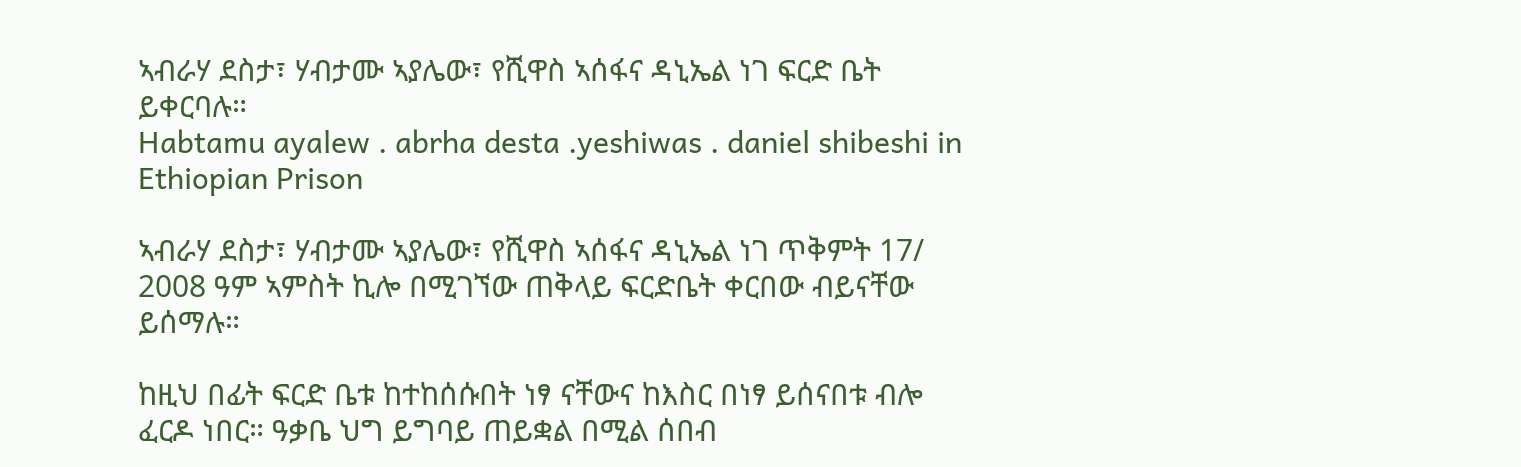ኣብራሃ ደስታ፣ ሃብታሙ ኣያሌው፣ የሺዋስ ኣሰፋና ዳኒኤል ነገ ፍርድ ቤት ይቀርባሉ።
Habtamu ayalew . abrha desta .yeshiwas . daniel shibeshi in Ethiopian Prison

ኣብራሃ ደስታ፣ ሃብታሙ ኣያሌው፣ የሺዋስ ኣሰፋና ዳኒኤል ነገ ጥቅምት 17/ 2008 ዓም ኣምስት ኪሎ በሚገኘው ጠቅላይ ፍርድቤት ቀርበው ብይናቸው ይሰማሉ።

ከዚህ በፊት ፍርድ ቤቱ ከተከሰሱበት ነፃ ናቸውና ከእስር በነፃ ይሰናበቱ ብሎ ፈርዶ ነበር። ዓቃቤ ህግ ይግባይ ጠይቋል በሚል ሰበብ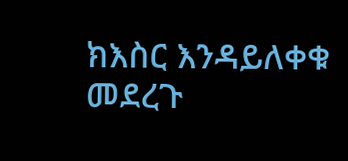ክእስር እንዳይለቀቁ መደረጉ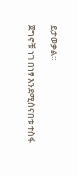ይታወቃል።

ጀግኖቹ ነገ በነፃ እንደሚሰናበቱ ተስፋ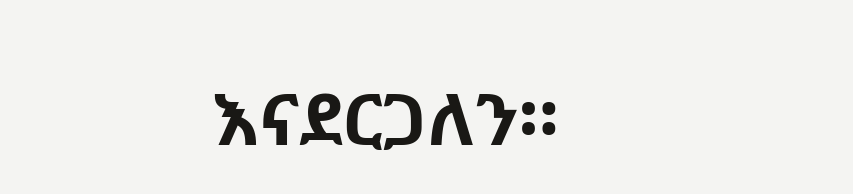እናደርጋለን።